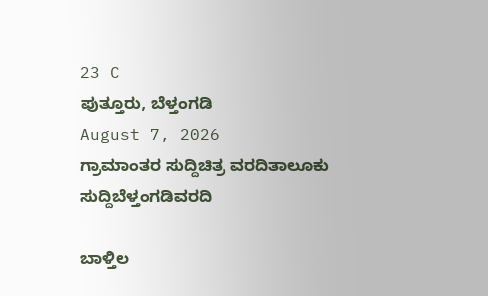23 C
ಪುತ್ತೂರು, ಬೆಳ್ತಂಗಡಿ
August 7, 2026
ಗ್ರಾಮಾಂತರ ಸುದ್ದಿಚಿತ್ರ ವರದಿತಾಲೂಕು ಸುದ್ದಿಬೆಳ್ತಂಗಡಿವರದಿ

ಬಾಳ್ತಿಲ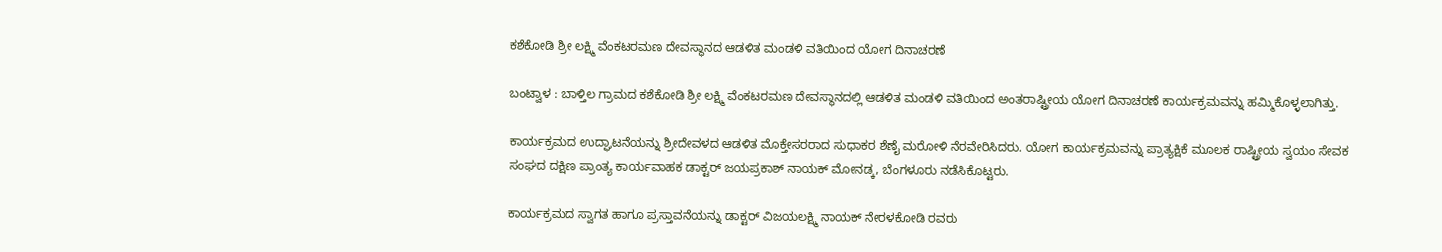ಕಶೆಕೋಡಿ ಶ್ರೀ ಲಕ್ಷ್ಮಿ ವೆಂಕಟರಮಣ ದೇವಸ್ಥಾನದ ಆಡಳಿತ ಮಂಡಳಿ ವತಿಯಿಂದ ಯೋಗ ದಿನಾಚರಣೆ

ಬಂಟ್ವಾಳ : ಬಾಳ್ತಿಲ ಗ್ರಾಮದ ಕಶೆಕೋಡಿ ಶ್ರೀ ಲಕ್ಷ್ಮಿ ವೆಂಕಟರಮಣ ದೇವಸ್ಥಾನದಲ್ಲಿ ಆಡಳಿತ ಮಂಡಳಿ ವತಿಯಿಂದ ಅಂತರಾಷ್ಟ್ರೀಯ ಯೋಗ ದಿನಾಚರಣೆ ಕಾರ್ಯಕ್ರಮವನ್ನು ಹಮ್ಮಿಕೊಳ್ಳಲಾಗಿತ್ತು.

ಕಾರ್ಯಕ್ರಮದ ಉದ್ಘಾಟನೆಯನ್ನು ಶ್ರೀದೇವಳದ ಆಡಳಿತ ಮೊಕ್ತೇಸರರಾದ ಸುಧಾಕರ ಶೆಣೈ ಮರೋಳಿ ನೆರವೇರಿಸಿದರು. ಯೋಗ ಕಾರ್ಯಕ್ರಮವನ್ನು ಪ್ರಾತ್ಯಕ್ಷಿಕೆ ಮೂಲಕ ರಾಷ್ಟ್ರೀಯ ಸ್ವಯಂ ಸೇವಕ ಸಂಘದ ದಕ್ಷಿಣ ಪ್ರಾಂತ್ಯ ಕಾರ್ಯವಾಹಕ ಡಾಕ್ಟರ್ ಜಯಪ್ರಕಾಶ್ ನಾಯಕ್ ಮೋನಡ್ಕ, ಬೆಂಗಳೂರು ನಡೆಸಿಕೊಟ್ಟರು.

ಕಾರ್ಯಕ್ರಮದ ಸ್ವಾಗತ ಹಾಗೂ ಪ್ರಸ್ತಾವನೆಯನ್ನು ಡಾಕ್ಟರ್ ವಿಜಯಲಕ್ಷ್ಮಿ ನಾಯಕ್ ನೇರಳಕೋಡಿ ರವರು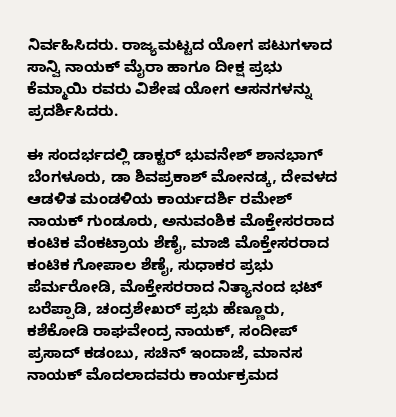ನಿರ್ವಹಿಸಿದರು. ರಾಜ್ಯಮಟ್ಟದ ಯೋಗ ಪಟುಗಳಾದ ಸಾನ್ವಿ ನಾಯಕ್ ಮೈರಾ ಹಾಗೂ ದೀಕ್ಷ ಪ್ರಭು ಕೆಮ್ಮಾಯಿ ರವರು ವಿಶೇಷ ಯೋಗ ಆಸನಗಳನ್ನು ಪ್ರದರ್ಶಿಸಿದರು.

ಈ ಸಂದರ್ಭದಲ್ಲಿ ಡಾಕ್ಟರ್ ಭುವನೇಶ್ ಶಾನಭಾಗ್ ಬೆಂಗಳೂರು, ಡಾ ಶಿವಪ್ರಕಾಶ್ ಮೋನಡ್ಕ, ದೇವಳದ ಆಡಳಿತ ಮಂಡಳಿಯ ಕಾರ್ಯದರ್ಶಿ ರಮೇಶ್ ನಾಯಕ್ ಗುಂಡೂರು, ಅನುವಂಶಿಕ ಮೊಕ್ತೇಸರರಾದ ಕಂಟಿಕ ವೆಂಕಟ್ರಾಯ ಶೆಣೈ, ಮಾಜಿ ಮೊಕ್ತೇಸರರಾದ ಕಂಟಿಕ ಗೋಪಾಲ ಶೆಣೈ, ಸುಧಾಕರ ಪ್ರಭು ಪೆರ್ಮರೋಡಿ, ಮೊಕ್ತೇಸರರಾದ ನಿತ್ಯಾನಂದ ಭಟ್ ಬರೆಪ್ಪಾಡಿ, ಚಂದ್ರಶೇಖರ್ ಪ್ರಭು ಹೆಣ್ಣೂರು, ಕಶೆಕೋಡಿ ರಾಘವೇಂದ್ರ ನಾಯಕ್, ಸಂದೀಪ್ ಪ್ರಸಾದ್ ಕಡಂಬು, ಸಚಿನ್ ಇಂದಾಜೆ, ಮಾನಸ ನಾಯಕ್ ಮೊದಲಾದವರು ಕಾರ್ಯಕ್ರಮದ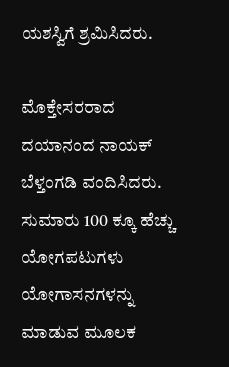ಯಶಸ್ವಿಗೆ ಶ್ರಮಿಸಿದರು.

ಮೊಕ್ತೇಸರರಾದ ದಯಾನಂದ ನಾಯಕ್ ಬೆಳ್ತಂಗಡಿ ವಂದಿಸಿದರು. ಸುಮಾರು 100 ಕ್ಕೂ ಹೆಚ್ಚು ಯೋಗಪಟುಗಳು ಯೋಗಾಸನಗಳನ್ನು ಮಾಡುವ ಮೂಲಕ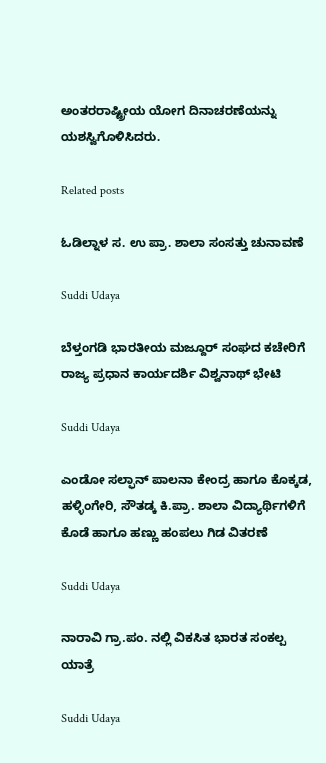ಅಂತರರಾಷ್ಟ್ರೀಯ ಯೋಗ ದಿನಾಚರಣೆಯನ್ನು ಯಶಸ್ವಿಗೊಳಿಸಿದರು.

Related posts

ಓಡಿಲ್ನಾಳ ಸ. ಉ ಪ್ರಾ. ಶಾಲಾ ಸಂಸತ್ತು ಚುನಾವಣೆ

Suddi Udaya

ಬೆಳ್ತಂಗಡಿ ಭಾರತೀಯ ಮಜ್ದೂರ್ ಸಂಘದ ಕಚೇರಿಗೆ ರಾಜ್ಯ ಪ್ರಧಾನ ಕಾರ್ಯದರ್ಶಿ ವಿಶ್ವನಾಥ್ ಭೇಟಿ

Suddi Udaya

ಎಂಡೋ ಸಲ್ಫಾನ್ ಪಾಲನಾ ಕೇಂದ್ರ ಹಾಗೂ ಕೊಕ್ಕಡ, ಹಳ್ಳಿಂಗೇರಿ, ಸೌತಡ್ಕ ಕಿ.ಪ್ರಾ. ಶಾಲಾ ವಿದ್ಯಾರ್ಥಿಗಳಿಗೆ ಕೊಡೆ ಹಾಗೂ ಹಣ್ಣು ಹಂಪಲು ಗಿಡ ವಿತರಣೆ

Suddi Udaya

ನಾರಾವಿ ಗ್ರಾ.ಪಂ. ನಲ್ಲಿ ವಿಕಸಿತ ಭಾರತ ಸಂಕಲ್ಪ ಯಾತ್ರೆ

Suddi Udaya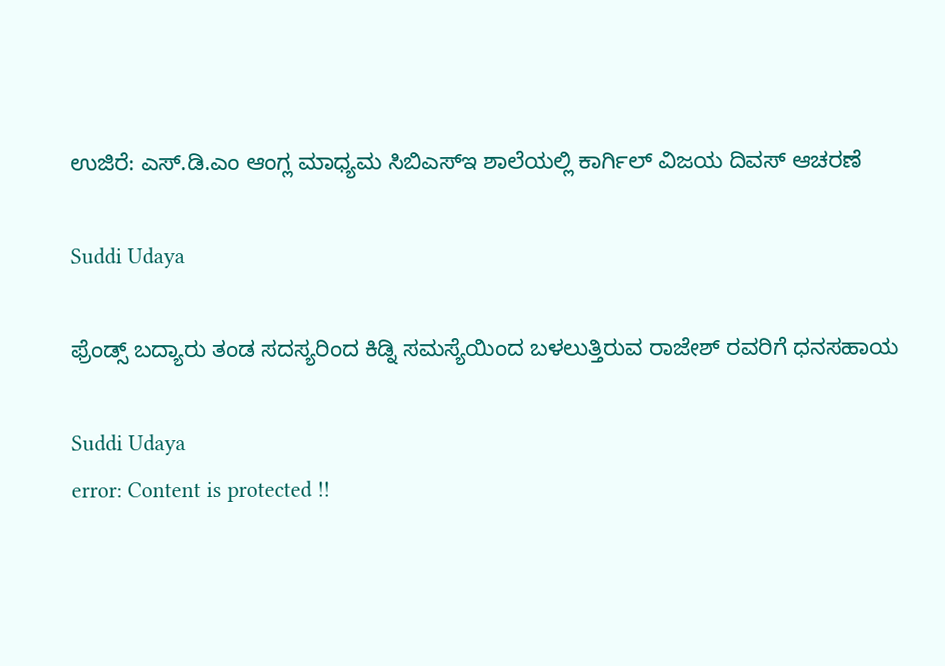ಉಜಿರೆ: ಎಸ್‌.ಡಿ.ಎಂ ಆಂಗ್ಲ ಮಾಧ್ಯಮ ಸಿಬಿಎಸ್ಇ ಶಾಲೆಯಲ್ಲಿ ಕಾರ್ಗಿಲ್ ವಿಜಯ ದಿವಸ್ ಆಚರಣೆ

Suddi Udaya

ಫ್ರೆಂಡ್ಸ್ ಬದ್ಯಾರು ತಂಡ ಸದಸ್ಯರಿಂದ ಕಿಡ್ನಿ ಸಮಸ್ಯೆಯಿಂದ ಬಳಲುತ್ತಿರುವ ರಾಜೇಶ್ ರವರಿಗೆ ಧನಸಹಾಯ

Suddi Udaya
error: Content is protected !!